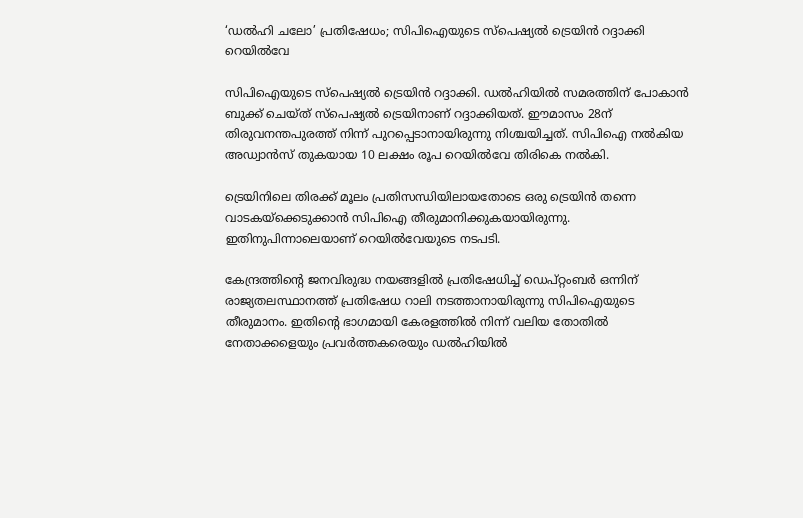‘ഡല്‍ഹി ചലോ’ പ്രതിഷേധം; സിപിഐയുടെ സ്പെഷ്യൽ ട്രെയിൻ റദ്ദാക്കി റെയില്‍വേ

സിപിഐയുടെ സ്പെഷ്യൽ ട്രെയിൻ റദ്ദാക്കി. ഡൽഹിയിൽ സമരത്തിന് പോകാൻ ബുക്ക് ചെയ്ത് സ്പെഷ്യൽ ട്രെയിനാണ് റദ്ദാക്കിയത്. ഈമാസം 28ന് തിരുവനന്തപുരത്ത് നിന്ന് പുറപ്പെടാനായിരുന്നു നിശ്ചയിച്ചത്. സിപിഐ നല്‍കിയ അഡ്വാന്‍സ് തുകയായ 10 ലക്ഷം രൂപ റെയില്‍വേ തിരികെ നല്‍കി.

ട്രെയിനിലെ തിരക്ക് മൂലം പ്രതിസന്ധിയിലായതോടെ ഒരു ട്രെയിന്‍ തന്നെ വാടകയ്ക്കെടുക്കാന്‍ സിപിഐ തീരുമാനിക്കുകയായിരുന്നു. ഇതിനുപിന്നാലെയാണ് റെയില്‍വേയുടെ നടപടി.

കേന്ദ്രത്തിന്റെ ജനവിരുദ്ധ നയങ്ങളില്‍ പ്രതിഷേധിച്ച് ഡെപ്റ്റംബര്‍ ഒന്നിന് രാജ്യതലസ്ഥാനത്ത് പ്രതിഷേധ റാലി നടത്താനായിരുന്നു സിപിഐയുടെ തീരുമാനം. ഇതിന്റെ ഭാഗമായി കേരളത്തില്‍ നിന്ന് വലിയ തോതില്‍ നേതാക്കളെയും പ്രവര്‍ത്തകരെയും ഡല്‍ഹിയില്‍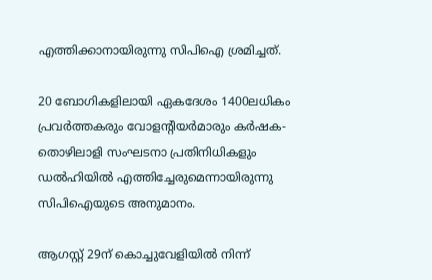എത്തിക്കാനായിരുന്നു സിപിഐ ശ്രമിച്ചത്.

20 ബോഗികളിലായി ഏകദേശം 1400ലധികം പ്രവര്‍ത്തകരും വോളന്റിയര്‍മാരും കര്‍ഷക-തൊഴിലാളി സംഘടനാ പ്രതിനിധികളും ഡല്‍ഹിയില്‍ എത്തിച്ചേരുമെന്നായിരുന്നു സിപിഐയുടെ അനുമാനം.

ആഗസ്റ്റ് 29ന് കൊച്ചുവേളിയില്‍ നിന്ന്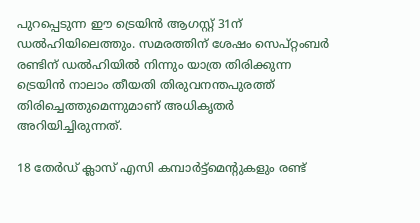പുറപ്പെടുന്ന ഈ ട്രെയിന്‍ ആഗസ്റ്റ് 31ന് ഡല്‍ഹിയിലെത്തും. സമരത്തിന് ശേഷം സെപ്റ്റംബര്‍ രണ്ടിന് ഡല്‍ഹിയില്‍ നിന്നും യാത്ര തിരിക്കുന്ന ട്രെയിന്‍ നാലാം തീയതി തിരുവനന്തപുരത്ത് തിരിച്ചെത്തുമെന്നുമാണ് അധികൃതര്‍ അറിയിച്ചിരുന്നത്.

18 തേര്‍ഡ് ക്ലാസ് എസി കമ്പാര്‍ട്ട്‌മെന്റുകളും രണ്ട്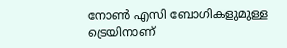നോണ്‍ എസി ബോഗികളുമുള്ള ട്രെയിനാണ്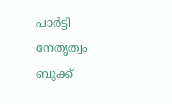പാര്‍ട്ടി നേതൃത്വം ബുക്ക്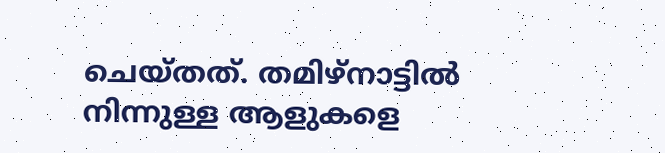ചെയ്തത്. തമിഴ്നാട്ടില്‍ നിന്നുള്ള ആളുകളെ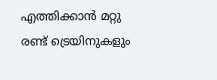എത്തിക്കാന്‍ മറ്റു രണ്ട് ട്രെയിനുകളും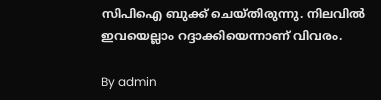സിപിഐ ബുക്ക് ചെയ്തിരുന്നു. നിലവില്‍ ഇവയെല്ലാം റദ്ദാക്കിയെന്നാണ് വിവരം.

By admin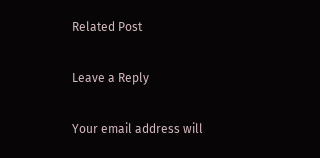Related Post

Leave a Reply

Your email address will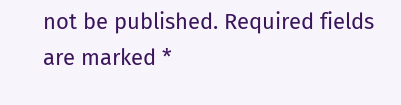not be published. Required fields are marked *